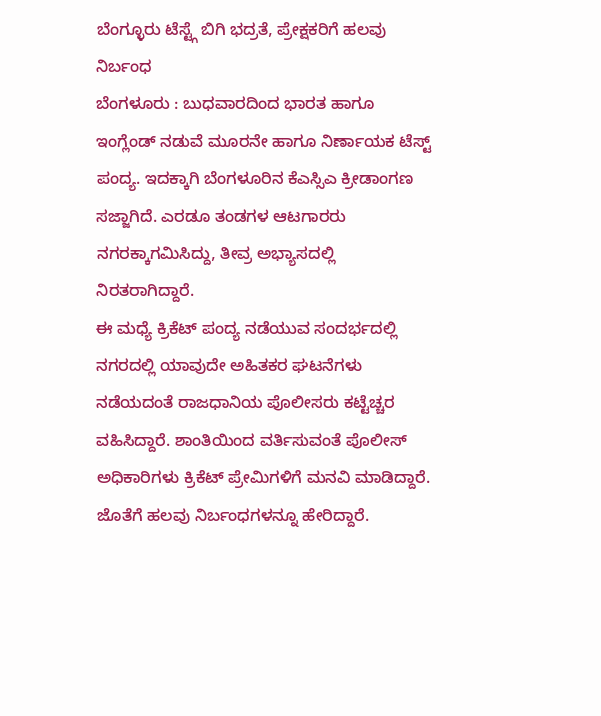ಬೆಂಗ್ಳೂರು ಟೆಸ್ಟ್ಗೆ ಬಿಗಿ ಭದ್ರತೆ, ಪ್ರೇಕ್ಷಕರಿಗೆ ಹಲವು ನಿರ್ಬಂಧ
ಬೆಂಗಳೂರು : ಬುಧವಾರದಿಂದ ಭಾರತ ಹಾಗೂ ಇಂಗ್ಲೆಂಡ್ ನಡುವೆ ಮೂರನೇ ಹಾಗೂ ನಿರ್ಣಾಯಕ ಟೆಸ್ಟ್ ಪಂದ್ಯ. ಇದಕ್ಕಾಗಿ ಬೆಂಗಳೂರಿನ ಕೆಎಸ್ಸಿಎ ಕ್ರೀಡಾಂಗಣ ಸಜ್ಜಾಗಿದೆ. ಎರಡೂ ತಂಡಗಳ ಆಟಗಾರರು ನಗರಕ್ಕಾಗಮಿಸಿದ್ದು, ತೀವ್ರ ಅಭ್ಯಾಸದಲ್ಲಿ ನಿರತರಾಗಿದ್ದಾರೆ.
ಈ ಮಧ್ಯೆ ಕ್ರಿಕೆಟ್ ಪಂದ್ಯ ನಡೆಯುವ ಸಂದರ್ಭದಲ್ಲಿ ನಗರದಲ್ಲಿ ಯಾವುದೇ ಅಹಿತಕರ ಘಟನೆಗಳು ನಡೆಯದಂತೆ ರಾಜಧಾನಿಯ ಪೊಲೀಸರು ಕಟ್ಟೆಚ್ಚರ ವಹಿಸಿದ್ದಾರೆ. ಶಾಂತಿಯಿಂದ ವರ್ತಿಸುವಂತೆ ಪೊಲೀಸ್ ಅಧಿಕಾರಿಗಳು ಕ್ರಿಕೆಟ್ ಪ್ರೇಮಿಗಳಿಗೆ ಮನವಿ ಮಾಡಿದ್ದಾರೆ. ಜೊತೆಗೆ ಹಲವು ನಿರ್ಬಂಧಗಳನ್ನೂ ಹೇರಿದ್ದಾರೆ.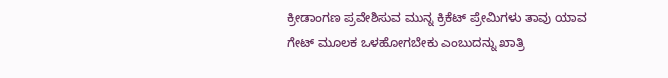ಕ್ರೀಡಾಂಗಣ ಪ್ರವೇಶಿಸುವ ಮುನ್ನ ಕ್ರಿಕೆಟ್ ಪ್ರೇಮಿಗಳು ತಾವು ಯಾವ ಗೇಟ್ ಮೂಲಕ ಒಳಹೋಗಬೇಕು ಎಂಬುದನ್ನು ಖಾತ್ರಿ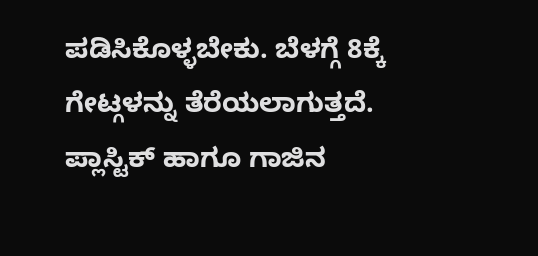ಪಡಿಸಿಕೊಳ್ಳಬೇಕು. ಬೆಳಗ್ಗೆ 8ಕ್ಕೆ ಗೇಟ್ಗಳನ್ನು ತೆರೆಯಲಾಗುತ್ತದೆ. ಪ್ಲಾಸ್ಟಿಕ್ ಹಾಗೂ ಗಾಜಿನ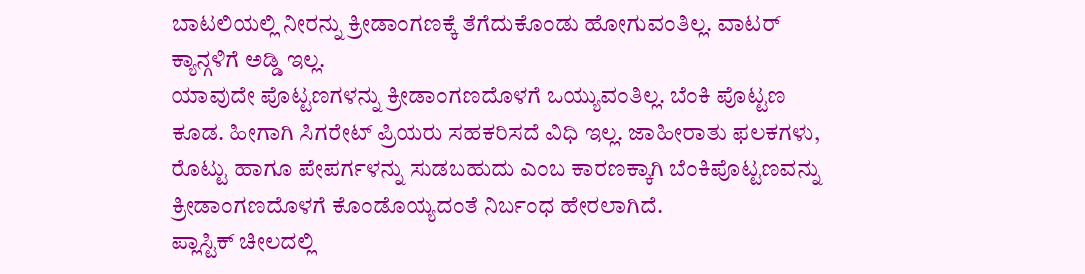ಬಾಟಲಿಯಲ್ಲಿ ನೀರನ್ನು ಕ್ರೀಡಾಂಗಣಕ್ಕೆ ತೆಗೆದುಕೊಂಡು ಹೋಗುವಂತಿಲ್ಲ. ವಾಟರ್ ಕ್ಯಾನ್ಗಳಿಗೆ ಅಡ್ಡಿ ಇಲ್ಲ.
ಯಾವುದೇ ಪೊಟ್ಟಣಗಳನ್ನು ಕ್ರೀಡಾಂಗಣದೊಳಗೆ ಒಯ್ಯುವಂತಿಲ್ಲ. ಬೆಂಕಿ ಪೊಟ್ಟಣ ಕೂಡ. ಹೀಗಾಗಿ ಸಿಗರೇಟ್ ಪ್ರಿಯರು ಸಹಕರಿಸದೆ ವಿಧಿ ಇಲ್ಲ. ಜಾಹೀರಾತು ಫಲಕಗಳು, ರೊಟ್ಟು ಹಾಗೂ ಪೇಪರ್ಗಳನ್ನು ಸುಡಬಹುದು ಎಂಬ ಕಾರಣಕ್ಕಾಗಿ ಬೆಂಕಿಪೊಟ್ಟಣವನ್ನು ಕ್ರೀಡಾಂಗಣದೊಳಗೆ ಕೊಂಡೊಯ್ಯದಂತೆ ನಿರ್ಬಂಧ ಹೇರಲಾಗಿದೆ.
ಪ್ಲಾಸ್ಟಿಕ್ ಚೀಲದಲ್ಲಿ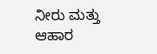ನೀರು ಮತ್ತು ಆಹಾರ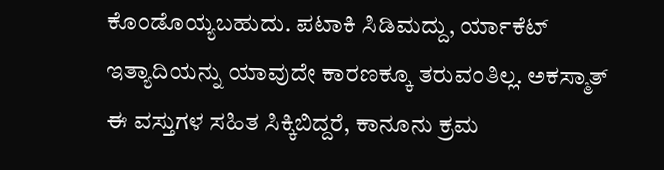ಕೊಂಡೊಯ್ಯಬಹುದು. ಪಟಾಕಿ ಸಿಡಿಮದ್ದು, ರ್ಯಾಕೆಟ್ ಇತ್ಯಾದಿಯನ್ನು ಯಾವುದೇ ಕಾರಣಕ್ಕೂ ತರುವಂತಿಲ್ಲ. ಅಕಸ್ಮಾತ್ ಈ ವಸ್ತುಗಳ ಸಹಿತ ಸಿಕ್ಕಿಬಿದ್ದರೆ, ಕಾನೂನು ಕ್ರಮ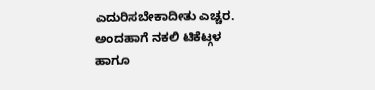ಎದುರಿಸಬೇಕಾದೀತು ಎಚ್ಚರ. ಅಂದಹಾಗೆ ನಕಲಿ ಟಿಕೆಟ್ಗಳ ಹಾಗೂ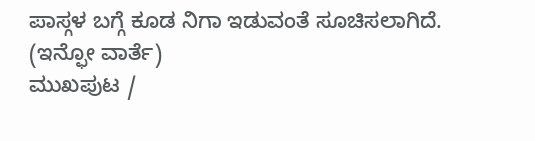ಪಾಸ್ಗಳ ಬಗ್ಗೆ ಕೂಡ ನಿಗಾ ಇಡುವಂತೆ ಸೂಚಿಸಲಾಗಿದೆ.
(ಇನ್ಫೋ ವಾರ್ತೆ)
ಮುಖಪುಟ /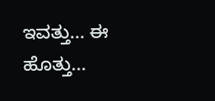ಇವತ್ತು... ಈ ಹೊತ್ತು...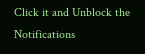Click it and Unblock the Notifications